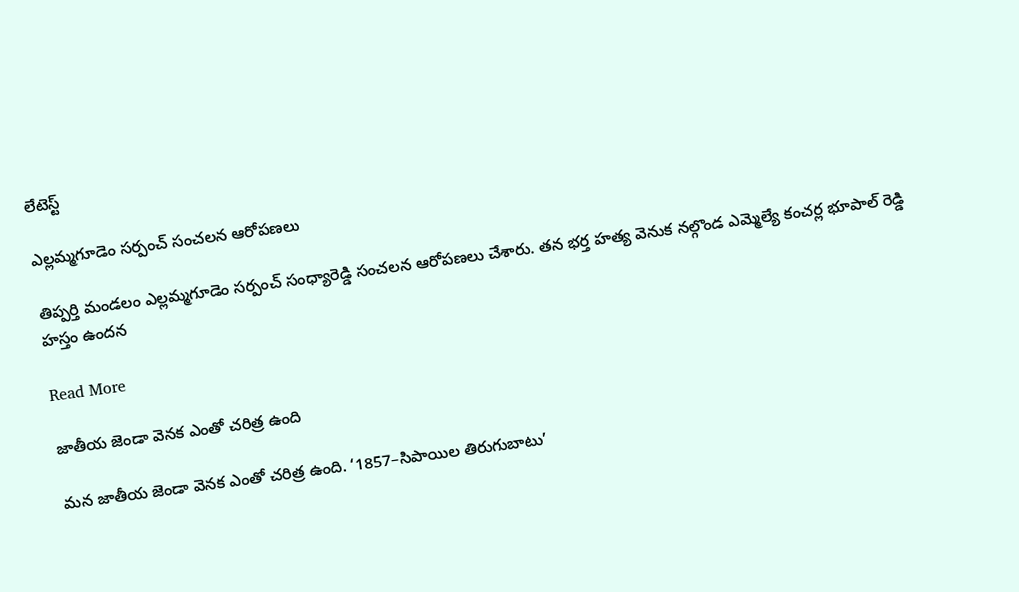లేటెస్ట్

ఎల్లమ్మగూడెం సర్పంచ్ సంచలన ఆరోపణలు

తిప్పర్తి మండలం ఎల్లమ్మగూడెం సర్పంచ్ సంధ్యారెడ్డి సంచలన ఆరోపణలు చేశారు. తన భర్త హత్య వెనుక నల్గొండ ఎమ్మెల్యే కంచర్ల భూపాల్ రెడ్డి హస్తం ఉందన

Read More

జాతీయ జెండా వెనక ఎంతో చరిత్ర ఉంది

మన జాతీయ జెండా వెనక ఎంతో చరిత్ర ఉంది. ‘1857–సిపాయిల తిరుగుబాటు’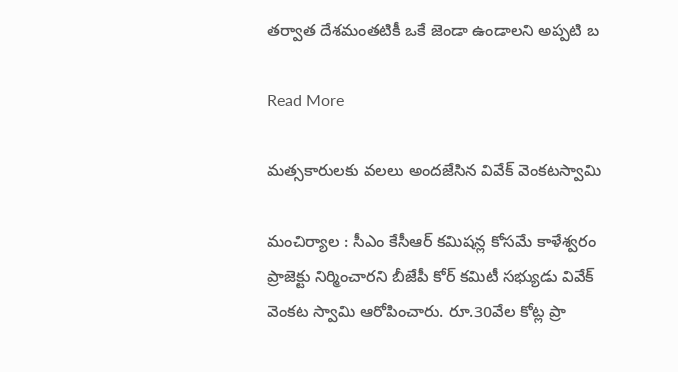తర్వాత దేశమంతటికీ ఒకే జెండా ఉండాలని అప్పటి బ

Read More

మత్సకారులకు వలలు అందజేసిన వివేక్ వెంకటస్వామి

మంచిర్యాల : సీఎం కేసీఆర్ కమిషన్ల కోసమే కాళేశ్వరం ప్రాజెక్టు నిర్మించారని బీజేపీ కోర్ కమిటీ సభ్యుడు వివేక్ వెంకట స్వామి ఆరోపించారు. రూ.30వేల కోట్ల ప్రా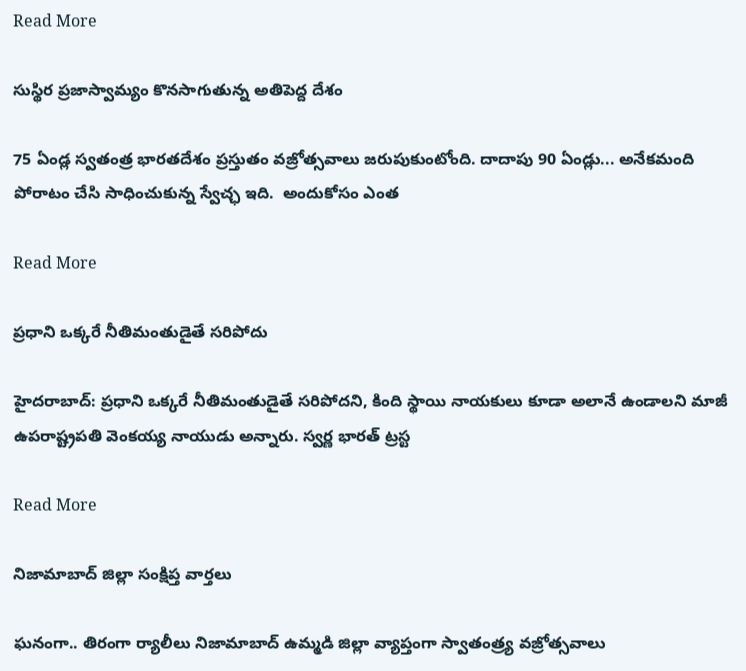Read More

సుస్థిర ప్రజాస్వామ్యం కొనసాగుతున్న అతిపెద్ద దేశం

75 ఏండ్ల స్వతంత్ర భారతదేశం ప్రస్తుతం వజ్రోత్సవాలు జరుపుకుంటోంది. దాదాపు 90 ఏండ్లు... అనేకమంది పోరాటం చేసి సాధించుకున్న స్వేచ్ఛ ఇది.  అందుకోసం ఎంత

Read More

ప్రధాని ఒక్కరే నీతిమంతుడైతే సరిపోదు

హైదరాబాద్: ప్రధాని ఒక్కరే నీతిమంతుడైతే సరిపోదని, కింది స్థాయి నాయకులు కూడా అలానే ఉండాలని మాజీ ఉపరాష్ట్రపతి వెంకయ్య నాయుడు అన్నారు. స్వర్ణ భారత్ ట్రస్ట

Read More

నిజామాబాద్ జిల్లా సంక్షిప్త వార్తలు

ఘనంగా.. తిరంగా ర్యాలీలు నిజామాబాద్ ఉమ్మడి జిల్లా వ్యాప్తంగా స్వాతంత్ర్య వజ్రోత్సవాలు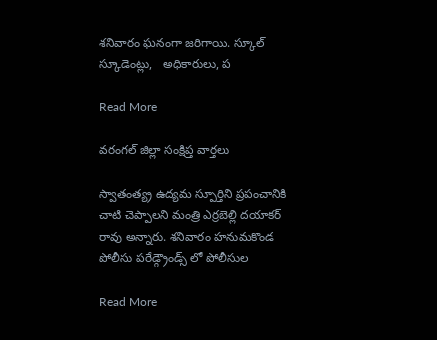శనివారం ఘనంగా జరిగాయి. స్కూల్ స్కూడెంట్లు,   అధికారులు, ప

Read More

వరంగల్ జిల్లా సంక్షిప్త వార్తలు

స్వాతంత్య్ర ఉద్యమ స్పూర్తిని ప్రపంచానికి చాటి చెప్పాలని మంత్రి ఎర్రబెల్లి దయాకర్ రావు అన్నారు. శనివారం హనుమకొండ పోలీసు పరేడ్గ్రౌండ్స్ లో పోలీసుల

Read More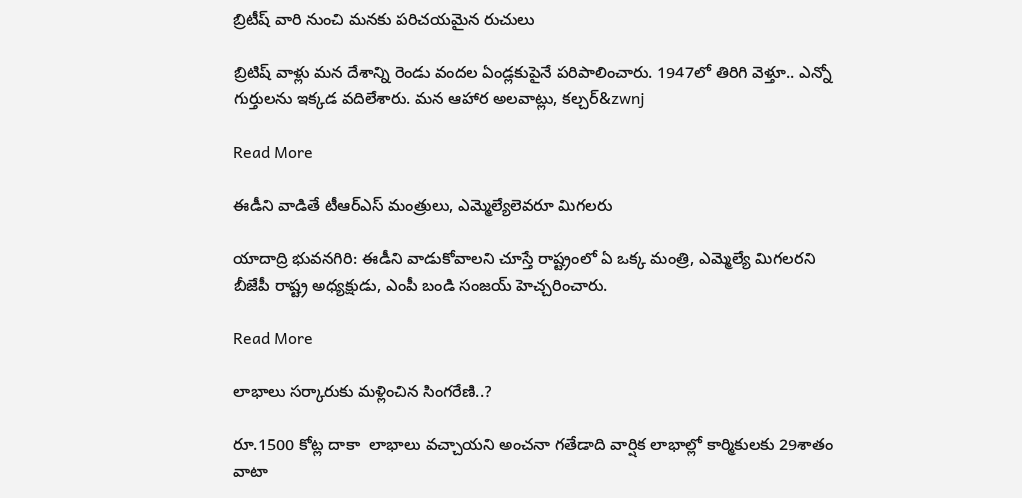బ్రిటీష్ వారి నుంచి మనకు పరిచయమైన రుచులు

బ్రిటిష్ వాళ్లు మన దేశాన్ని రెండు వందల ఏండ్లకుపైనే పరిపాలించారు. 1947లో తిరిగి వెళ్తూ.. ఎన్నో గుర్తులను ఇక్కడ వదిలేశారు. మన ఆహార అలవాట్లు, కల్చర్&zwnj

Read More

ఈడీని వాడితే టీఆర్ఎస్ మంత్రులు, ఎమ్మెల్యేలెవరూ మిగలరు

యాదాద్రి భువనగిరి: ఈడీని వాడుకోవాలని చూస్తే రాష్ట్రంలో ఏ ఒక్క మంత్రి, ఎమ్మెల్యే మిగలరని బీజేపీ రాష్ట్ర అధ్యక్షుడు, ఎంపీ బండి సంజయ్ హెచ్చరించారు.

Read More

లాభాలు సర్కారుకు మళ్లించిన సింగరేణి..?

రూ.1500 కోట్ల దాకా  లాభాలు వచ్చాయని అంచనా గతేడాది వార్షిక లాభాల్లో కార్మికులకు 29శాతం వాటా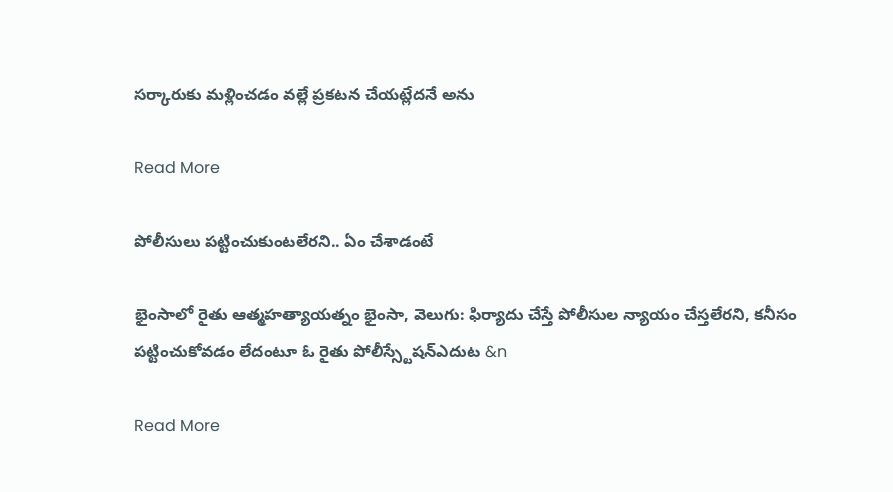సర్కారుకు మళ్లించడం వల్లే ప్రకటన చేయట్లేదనే అను

Read More

పోలీసులు పట్టించుకుంటలేరని.. ఏం చేశాడంటే

భైంసాలో రైతు ఆత్మహత్యాయత్నం భైంసా, వెలుగు: ఫిర్యాదు చేస్తే పోలీసుల న్యాయం చేస్తలేరని, కనీసం పట్టించుకోవడం లేదంటూ ఓ రైతు పోలీస్స్టేషన్ఎదుట &n

Read More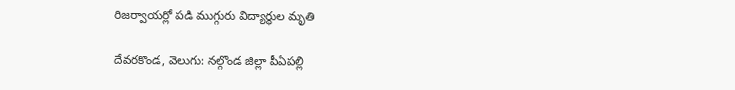రిజర్వాయర్లో పడి ముగ్గురు విద్యార్థుల మృతి

దేవరకొండ, వెలుగు: నల్గొండ జిల్లా పీఏపల్లి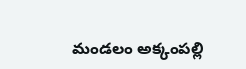మండలం అక్కంపల్లి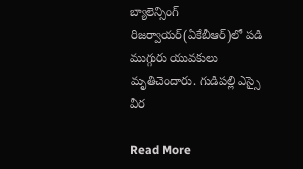బ్యాలెన్సింగ్ రిజర్వాయర్(ఏకేబీఆర్)లో పడి ముగ్గురు యువకులు మృతిచెందారు. గుడిపల్లి ఎస్సై వీర

Read More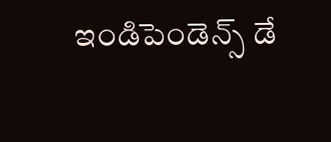ఇండిపెండెన్స్ డే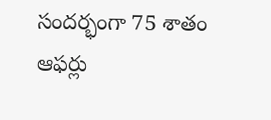సందర్భంగా 75 శాతం ఆఫర్లు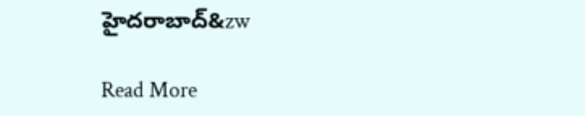హైదరాబాద్‌‌‌‌‌‌‌‌‌‌‌‌‌‌‌‌‌‌‌‌‌‌‌&zw

Read More